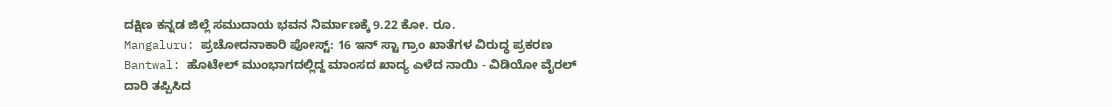ದಕ್ಷಿಣ ಕನ್ನಡ ಜಿಲ್ಲೆ ಸಮುದಾಯ ಭವನ ನಿರ್ಮಾಣಕ್ಕೆ 9.22 ಕೋ. ರೂ.
Mangaluru: ಪ್ರಚೋದನಾಕಾರಿ ಪೋಸ್ಟ್: 16 ಇನ್ ಸ್ಟಾ ಗ್ರಾಂ ಖಾತೆಗಳ ವಿರುದ್ಧ ಪ್ರಕರಣ
Bantwal: ಹೊಟೇಲ್ ಮುಂಭಾಗದಲ್ಲಿದ್ದ ಮಾಂಸದ ಖಾದ್ಯ ಎಳೆದ ನಾಯಿ - ವಿಡಿಯೋ ವೈರಲ್
ದಾರಿ ತಪ್ಪಿಸಿದ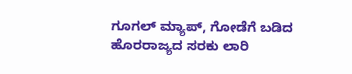ಗೂಗಲ್ ಮ್ಯಾಪ್, ಗೋಡೆಗೆ ಬಡಿದ ಹೊರರಾಜ್ಯದ ಸರಕು ಲಾರಿ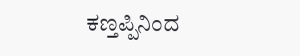ಕಣ್ತಪ್ಪಿನಿಂದ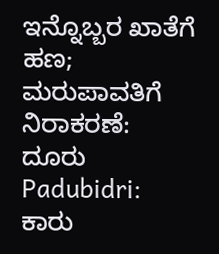ಇನ್ನೊಬ್ಬರ ಖಾತೆಗೆ ಹಣ; ಮರುಪಾವತಿಗೆ ನಿರಾಕರಣೆ: ದೂರು
Padubidri: ಕಾರು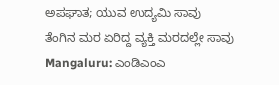ಅಪಘಾತ; ಯುವ ಉದ್ಯಮಿ ಸಾವು
ತೆಂಗಿನ ಮರ ಏರಿದ್ದ ವ್ಯಕ್ತಿ ಮರದಲ್ಲೇ ಸಾವು
Mangaluru: ಎಂಡಿಎಂಎ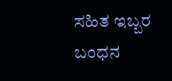ಸಹಿತ ಇಬ್ಬರ ಬಂಧನ